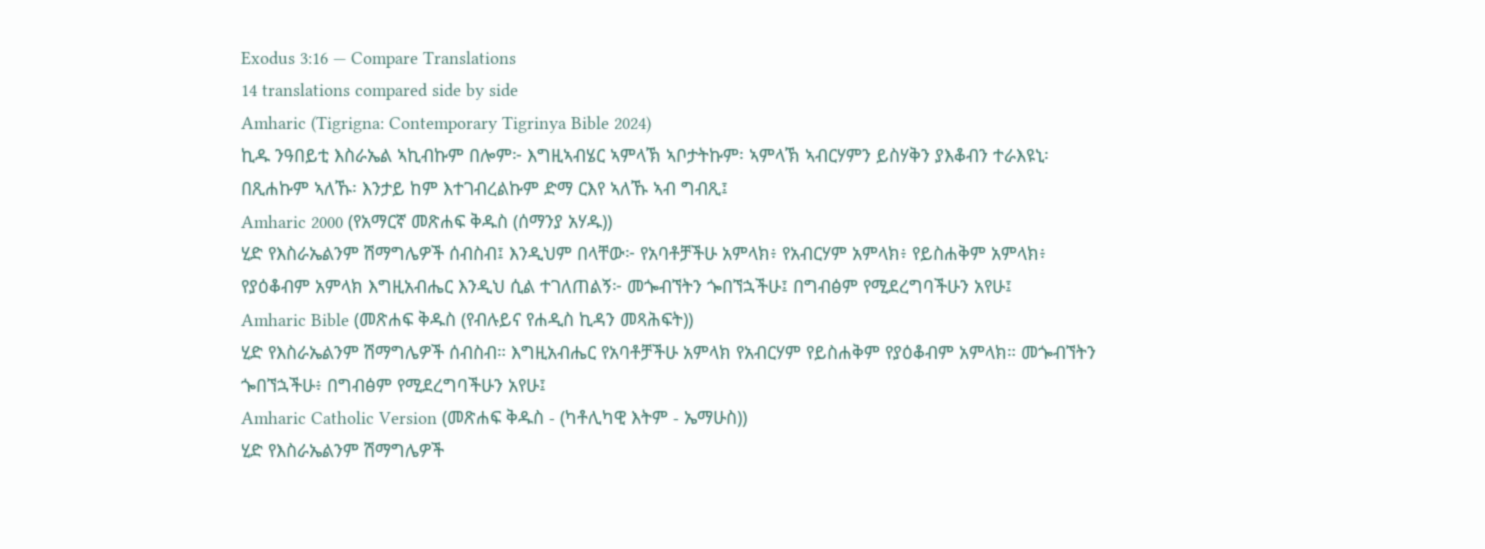Exodus 3:16 — Compare Translations
14 translations compared side by side
Amharic (Tigrigna: Contemporary Tigrinya Bible 2024)
ኪዱ ንዓበይቲ እስራኤል ኣኪብኩም በሎም፦ እግዚኣብሄር ኣምላኽ ኣቦታትኩም፡ ኣምላኽ ኣብርሃምን ይስሃቅን ያእቆብን ተራእዩኒ፡ በጺሐኩም ኣለኹ፡ እንታይ ከም እተገብረልኩም ድማ ርእየ ኣለኹ ኣብ ግብጺ፤
Amharic 2000 (የአማርኛ መጽሐፍ ቅዱስ (ሰማንያ አሃዱ))
ሂድ የእስራኤልንም ሽማግሌዎች ሰብስብ፤ እንዲህም በላቸው፦ የአባቶቻችሁ አምላክ፥ የአብርሃም አምላክ፥ የይስሐቅም አምላክ፥ የያዕቆብም አምላክ እግዚአብሔር እንዲህ ሲል ተገለጠልኝ፦ መጐብኘትን ጐበኘኋችሁ፤ በግብፅም የሚደረግባችሁን አየሁ፤
Amharic Bible (መጽሐፍ ቅዱስ (የብሉይና የሐዲስ ኪዳን መጻሕፍት))
ሂድ የእስራኤልንም ሽማግሌዎች ሰብስብ። እግዚአብሔር የአባቶቻችሁ አምላክ የአብርሃም የይስሐቅም የያዕቆብም አምላክ። መጐብኘትን ጐበኘኋችሁ፥ በግብፅም የሚደረግባችሁን አየሁ፤
Amharic Catholic Version (መጽሐፍ ቅዱስ - (ካቶሊካዊ እትም - ኤማሁስ))
ሂድ የእስራኤልንም ሽማግሌዎች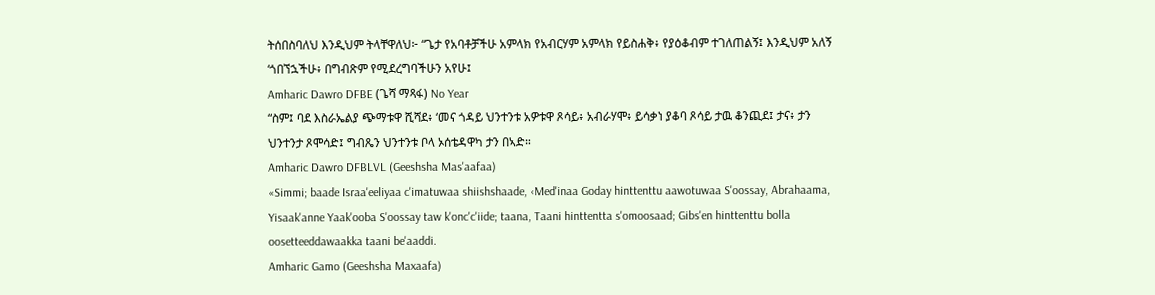ትሰበስባለህ እንዲህም ትላቸዋለህ፦ “ጌታ የአባቶቻችሁ አምላክ የአብርሃም አምላክ የይስሐቅ፥ የያዕቆብም ተገለጠልኝ፤ እንዲህም አለኝ ‘ጎበኘኋችሁ፥ በግብጽም የሚደረግባችሁን አየሁ፤
Amharic Dawro DFBE (ጌሻ ማጻፋ) No Year
“ስም፤ ባደ እስራኤልያ ጭማቱዋ ሺሻደ፥ ‘መና ጎዳይ ህንተንቱ አዎቱዋ ጾሳይ፥ አብራሃሞ፥ ይሳቃነ ያቆባ ጾሳይ ታዉ ቆንጪደ፤ ታና፥ ታን ህንተንታ ጾሞሳድ፤ ግብጼን ህንተንቱ ቦላ ኦሰቴዳዋካ ታን በኣድ።
Amharic Dawro DFBLVL (Geeshsha Mas'aafaa)
«Simmi; baade Israa'eeliyaa c'imatuwaa shiishshaade, ‹Med'inaa Goday hinttenttu aawotuwaa S'oossay, Abrahaama, Yisaak'anne Yaak'ooba S'oossay taw k'onc'c'iide; taana, Taani hinttentta s'omoosaad; Gibs'en hinttenttu bolla oosetteeddawaakka taani be'aaddi.
Amharic Gamo (Geeshsha Maxaafa)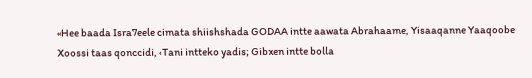«Hee baada Isra7eele cimata shiishshada GODAA intte aawata Abrahaame, Yisaaqanne Yaaqoobe Xoossi taas qonccidi, ‹Tani intteko yadis; Gibxen intte bolla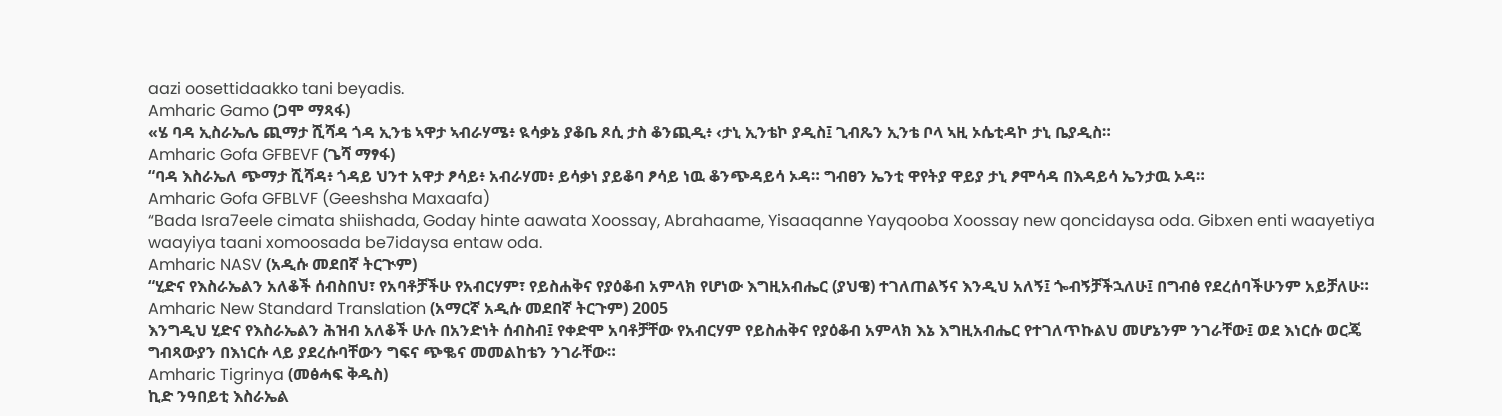aazi oosettidaakko tani beyadis.
Amharic Gamo (ጋሞ ማጻፋ)
«ሄ ባዳ ኢስራኤሌ ጪማታ ሺሻዳ ጎዳ ኢንቴ ኣዋታ ኣብራሃሜ፥ ዪሳቃኔ ያቆቤ ጾሲ ታስ ቆንጪዲ፥ ‹ታኒ ኢንቴኮ ያዲስ፤ ጊብጼን ኢንቴ ቦላ ኣዚ ኦሴቲዳኮ ታኒ ቤያዲስ።
Amharic Gofa GFBEVF (ጌሻ ማፃፋ)
“ባዳ እስራኤለ ጭማታ ሺሻዳ፥ ጎዳይ ህንተ አዋታ ፆሳይ፥ አብራሃመ፥ ይሳቃነ ያይቆባ ፆሳይ ነዉ ቆንጭዳይሳ ኦዳ። ግብፀን ኤንቲ ዋየትያ ዋይያ ታኒ ፆሞሳዳ በእዳይሳ ኤንታዉ ኦዳ።
Amharic Gofa GFBLVF (Geeshsha Maxaafa)
“Bada Isra7eele cimata shiishada, Goday hinte aawata Xoossay, Abrahaame, Yisaaqanne Yayqooba Xoossay new qoncidaysa oda. Gibxen enti waayetiya waayiya taani xomoosada be7idaysa entaw oda.
Amharic NASV (አዲሱ መደበኛ ትርጒም)
“ሂድና የእስራኤልን አለቆች ሰብስበህ፣ የአባቶቻችሁ የአብርሃም፣ የይስሐቅና የያዕቆብ አምላክ የሆነው እግዚአብሔር (ያህዌ) ተገለጠልኝና እንዲህ አለኝ፤ ጐብኝቻችኋለሁ፤ በግብፅ የደረሰባችሁንም አይቻለሁ።
Amharic New Standard Translation (አማርኛ አዲሱ መደበኛ ትርጉም) 2005
እንግዲህ ሂድና የእስራኤልን ሕዝብ አለቆች ሁሉ በአንድነት ሰብስብ፤ የቀድሞ አባቶቻቸው የአብርሃም የይስሐቅና የያዕቆብ አምላክ እኔ እግዚአብሔር የተገለጥኩልህ መሆኔንም ንገራቸው፤ ወደ እነርሱ ወርጄ ግብጻውያን በእነርሱ ላይ ያደረሱባቸውን ግፍና ጭቈና መመልከቴን ንገራቸው።
Amharic Tigrinya (መፅሓፍ ቅዱስ)
ኪድ ንዓበይቲ እስራኤል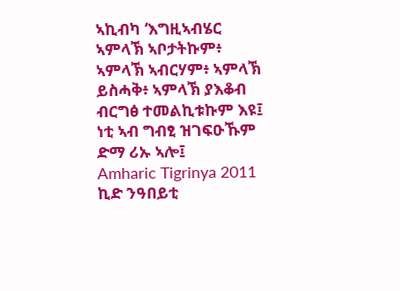ኣኪብካ ‘እግዚኣብሄር ኣምላኽ ኣቦታትኩም፥ ኣምላኽ ኣብርሃም፥ ኣምላኽ ይስሓቅ፥ ኣምላኽ ያእቆብ ብርግፅ ተመልኪቱኩም እዩ፤ ነቲ ኣብ ግብፂ ዝገፍዑኹም ድማ ሪኡ ኣሎ፤
Amharic Tigrinya 2011
ኪድ ንዓበይቲ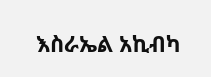እስራኤል አኪብካ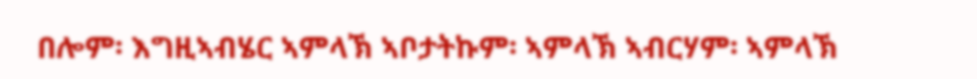በሎም፡ እግዚኣብሄር ኣምላኽ ኣቦታትኩም፡ ኣምላኽ ኣብርሃም፡ ኣምላኽ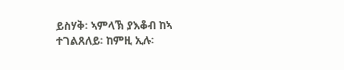ይስሃቅ፡ ኣምላኽ ያእቆብ ከኣ ተገልጸለይ፡ ከምዚ ኢሉ፡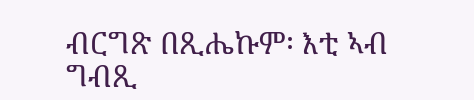ብርግጽ በጺሔኩም፡ እቲ ኣብ ግብጺ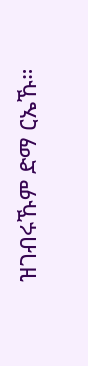ዝገብሩኹም ድማ ርኤኹ።